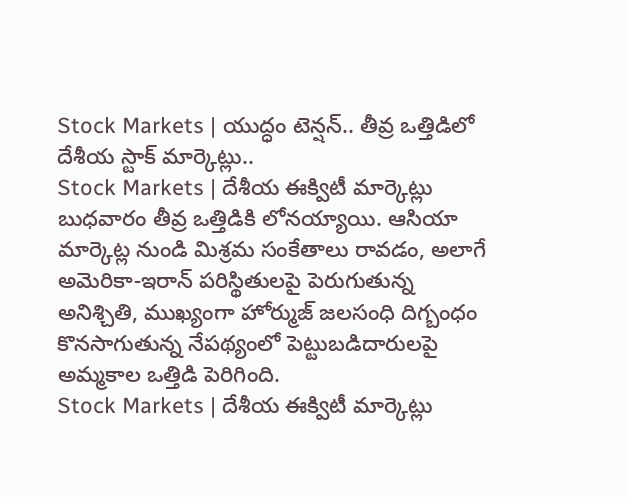Stock Markets | యుద్ధం టెన్షన్.. తీవ్ర ఒత్తిడిలో దేశీయ స్టాక్ మార్కెట్లు..
Stock Markets | దేశీయ ఈక్విటీ మార్కెట్లు బుధవారం తీవ్ర ఒత్తిడికి లోనయ్యాయి. ఆసియా మార్కెట్ల నుండి మిశ్రమ సంకేతాలు రావడం, అలాగే అమెరికా-ఇరాన్ పరిస్థితులపై పెరుగుతున్న అనిశ్చితి, ముఖ్యంగా హోర్ముజ్ జలసంధి దిగ్బంధం కొనసాగుతున్న నేపథ్యంలో పెట్టుబడిదారులపై అమ్మకాల ఒత్తిడి పెరిగింది.
Stock Markets | దేశీయ ఈక్విటీ మార్కెట్లు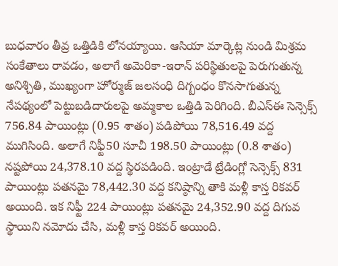బుధవారం తీవ్ర ఒత్తిడికి లోనయ్యాయి. ఆసియా మార్కెట్ల నుండి మిశ్రమ సంకేతాలు రావడం, అలాగే అమెరికా-ఇరాన్ పరిస్థితులపై పెరుగుతున్న అనిశ్చితి, ముఖ్యంగా హోర్ముజ్ జలసంధి దిగ్బంధం కొనసాగుతున్న నేపథ్యంలో పెట్టుబడిదారులపై అమ్మకాల ఒత్తిడి పెరిగింది. బీఎస్ఈ సెన్సెక్స్ 756.84 పాయింట్లు (0.95 శాతం) పడిపోయి 78,516.49 వద్ద ముగిసింది. అలాగే నిఫ్టీ50 సూచీ 198.50 పాయింట్లు (0.8 శాతం) నష్టపోయి 24,378.10 వద్ద స్థిరపడింది. ఇంట్రాడే ట్రేడింగ్లో సెన్సెక్స్ 831 పాయింట్లు పతనమై 78,442.30 వద్ద కనిష్ఠాన్ని తాకి మళ్లీ కాస్త రికవర్ అయింది. ఇక నిఫ్టీ 224 పాయింట్లు పతనమై 24,352.90 వద్ద దిగువ స్థాయిని నమోదు చేసి, మళ్లీ కాస్త రికవర్ అయింది.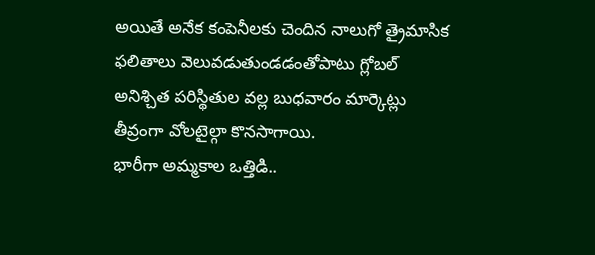అయితే అనేక కంపెనీలకు చెందిన నాలుగో త్రైమాసిక ఫలితాలు వెలువడుతుండడంతోపాటు గ్లోబల్ అనిశ్చిత పరిస్థితుల వల్ల బుధవారం మార్కెట్లు తీవ్రంగా వోలటైల్గా కొనసాగాయి.
భారీగా అమ్మకాల ఒత్తిడి..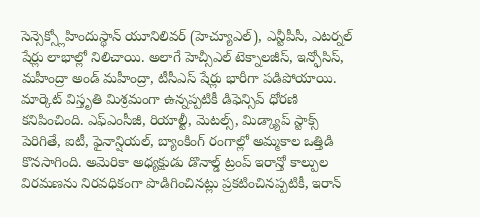సెన్సెక్స్లోహిందుస్థాన్ యూనిలివర్ (హెచ్యూఎల్), ఎన్టీపీసీ, ఎటర్నల్ షేర్లు లాభాల్లో నిలిచాయి. అలాగే హెచ్సీఎల్ టెక్నాలజీస్, ఇన్ఫోసిస్, మహీంద్రా అండ్ మహీంద్రా, టీసీఎస్ షేర్లు భారీగా పడిపోయాయి. మార్కెట్ విస్తృతి మిశ్రమంగా ఉన్నప్పటికీ డిఫెన్సివ్ ధోరణి కనిపించింది. ఎఫ్ఎంసీజీ, రియాల్టీ, మెటల్స్, మిడ్క్యాప్ స్టాక్స్ పెరిగితే, ఐటీ, ఫైనాన్షియల్, బ్యాంకింగ్ రంగాల్లో అమ్మకాల ఒత్తిడి కొనసాగింది. అమెరికా అధ్యక్షుడు డొనాల్డ్ ట్రంప్ ఇరాన్తో కాల్పుల విరమణను నిరవధికంగా పొడిగించినట్లు ప్రకటించినప్పటికీ, ఇరాన్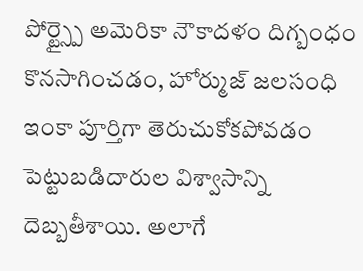పోర్ట్స్పై అమెరికా నౌకాదళం దిగ్బంధం కొనసాగించడం, హోర్ముజ్ జలసంధి ఇంకా పూర్తిగా తెరుచుకోకపోవడం పెట్టుబడిదారుల విశ్వాసాన్ని దెబ్బతీశాయి. అలాగే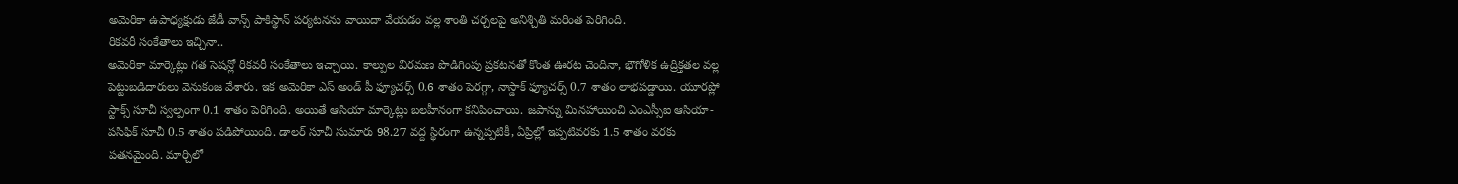అమెరికా ఉపాధ్యక్షుడు జేడీ వాన్స్ పాకిస్థాన్ పర్యటనను వాయిదా వేయడం వల్ల శాంతి చర్చలపై అనిశ్చితి మరింత పెరిగింది.
రికవరీ సంకేతాలు ఇచ్చినా..
అమెరికా మార్కెట్లు గత సెషన్లో రికవరీ సంకేతాలు ఇచ్చాయి. కాల్పుల విరమణ పొడిగింపు ప్రకటనతో కొంత ఊరట చెందినా, భౌగోళిక ఉద్రిక్తతల వల్ల పెట్టుబడిదారులు వెనుకంజ వేశారు. ఇక అమెరికా ఎస్ అండ్ పీ ఫ్యూచర్స్ 0.6 శాతం పెరగ్గా, నాస్డాక్ ఫ్యూచర్స్ 0.7 శాతం లాభపడ్డాయి. యూరప్లో స్టాక్స్ సూచీ స్వల్పంగా 0.1 శాతం పెరిగింది. అయితే ఆసియా మార్కెట్లు బలహీనంగా కనిపించాయి. జపాన్ను మినహాయించి ఎంఎస్సీఐ ఆసియా-పసిఫిక్ సూచీ 0.5 శాతం పడిపోయింది. డాలర్ సూచీ సుమారు 98.27 వద్ద స్థిరంగా ఉన్నప్పటికీ, ఏప్రిల్లో ఇప్పటివరకు 1.5 శాతం వరకు పతనమైంది. మార్చిలో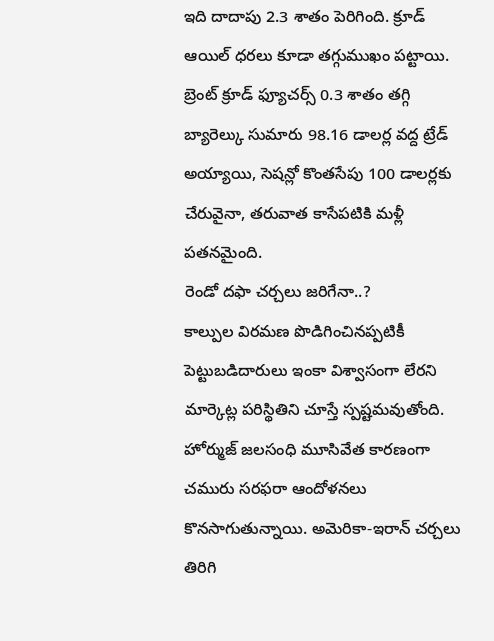ఇది దాదాపు 2.3 శాతం పెరిగింది. క్రూడ్ ఆయిల్ ధరలు కూడా తగ్గుముఖం పట్టాయి. బ్రెంట్ క్రూడ్ ఫ్యూచర్స్ 0.3 శాతం తగ్గి బ్యారెల్కు సుమారు 98.16 డాలర్ల వద్ద ట్రేడ్ అయ్యాయి, సెషన్లో కొంతసేపు 100 డాలర్లకు చేరువైనా, తరువాత కాసేపటికి మళ్లీ పతనమైంది.
రెండో దఫా చర్చలు జరిగేనా..?
కాల్పుల విరమణ పొడిగించినప్పటికీ పెట్టుబడిదారులు ఇంకా విశ్వాసంగా లేరని మార్కెట్ల పరిస్థితిని చూస్తే స్పష్టమవుతోంది. హోర్ముజ్ జలసంధి మూసివేత కారణంగా చమురు సరఫరా ఆందోళనలు కొనసాగుతున్నాయి. అమెరికా-ఇరాన్ చర్చలు తిరిగి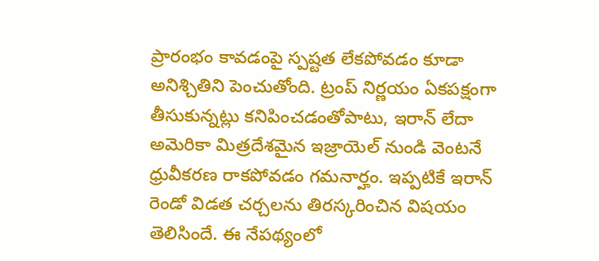ప్రారంభం కావడంపై స్పష్టత లేకపోవడం కూడా అనిశ్చితిని పెంచుతోంది. ట్రంప్ నిర్ణయం ఏకపక్షంగా తీసుకున్నట్లు కనిపించడంతోపాటు, ఇరాన్ లేదా అమెరికా మిత్రదేశమైన ఇజ్రాయెల్ నుండి వెంటనే ధ్రువీకరణ రాకపోవడం గమనార్హం. ఇప్పటికే ఇరాన్ రెండో విడత చర్చలను తిరస్కరించిన విషయం తెలిసిందే. ఈ నేపథ్యంలో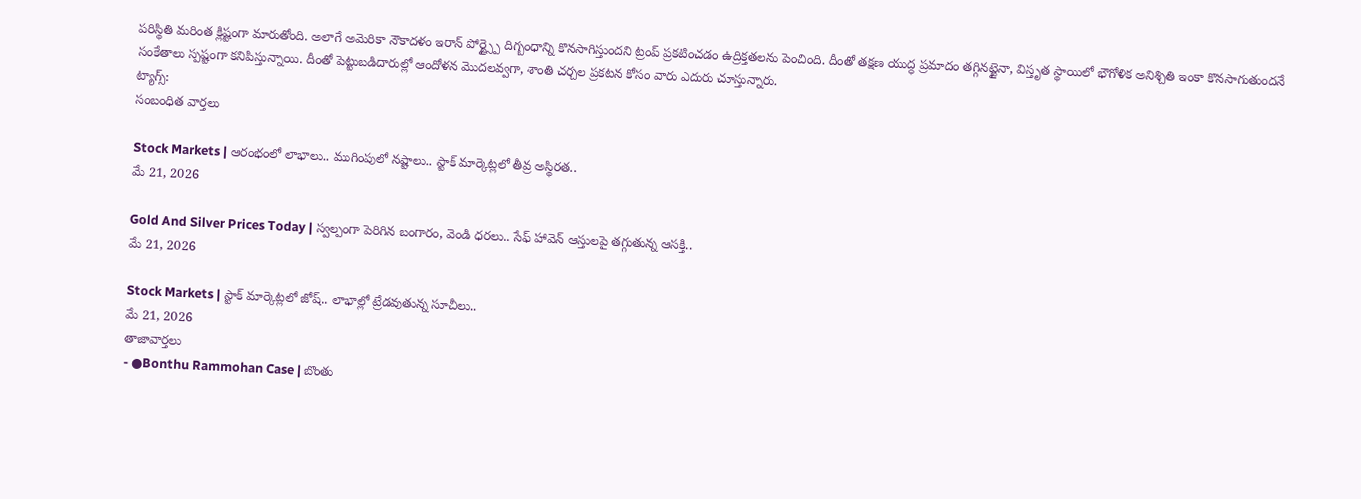పరిస్థితి మరింత క్లిష్టంగా మారుతోంది. అలాగే అమెరికా నౌకాదళం ఇరాన్ పోర్ట్స్పై దిగ్బంధాన్ని కొనసాగిస్తుందని ట్రంప్ ప్రకటించడం ఉద్రిక్తతలను పెంచింది. దీంతో తక్షణ యుద్ధ ప్రమాదం తగ్గినట్టైనా, విస్తృత స్థాయిలో భౌగోళిక అనిశ్చితి ఇంకా కొనసాగుతుందనే సంకేతాలు స్పష్టంగా కనిపిస్తున్నాయి. దీంతో పెట్టుబడిదారుల్లో ఆందోళన మొదలవ్వగా, శాంతి చర్చల ప్రకటన కోసం వారు ఎదురు చూస్తున్నారు.
ట్యాగ్స్:
సంబంధిత వార్తలు

Stock Markets | ఆరంభంలో లాభాలు.. ముగింపులో నష్టాలు.. స్టాక్ మార్కెట్లలో తీవ్ర అస్థిరత..
మే 21, 2026

Gold And Silver Prices Today | స్వల్పంగా పెరిగిన బంగారం, వెండి ధరలు.. సేఫ్ హావెన్ ఆస్తులపై తగ్గుతున్న ఆసక్తి..
మే 21, 2026

Stock Markets | స్టాక్ మార్కెట్లలో జోష్.. లాభాల్లో ట్రేడవుతున్న సూచీలు..
మే 21, 2026
తాజావార్తలు
- ●Bonthu Rammohan Case | బొంతు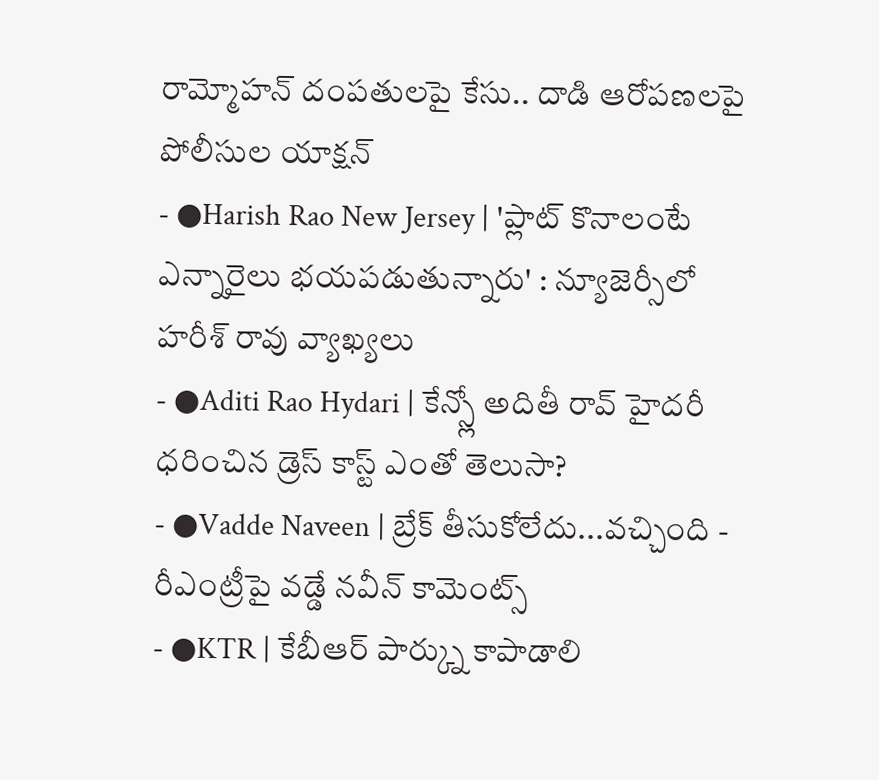రామ్మోహన్ దంపతులపై కేసు.. దాడి ఆరోపణలపై పోలీసుల యాక్షన్
- ●Harish Rao New Jersey | 'ప్లాట్ కొనాలంటే ఎన్నారైలు భయపడుతున్నారు' : న్యూజెర్సీలో హరీశ్ రావు వ్యాఖ్యలు
- ●Aditi Rao Hydari | కేన్స్లో అదితీ రావ్ హైదరీ ధరించిన డ్రెస్ కాస్ట్ ఎంతో తెలుసా?
- ●Vadde Naveen | బ్రేక్ తీసుకోలేదు...వచ్చింది - రీఎంట్రీపై వడ్డే నవీన్ కామెంట్స్
- ●KTR | కేబీఆర్ పార్క్ను కాపాడాలి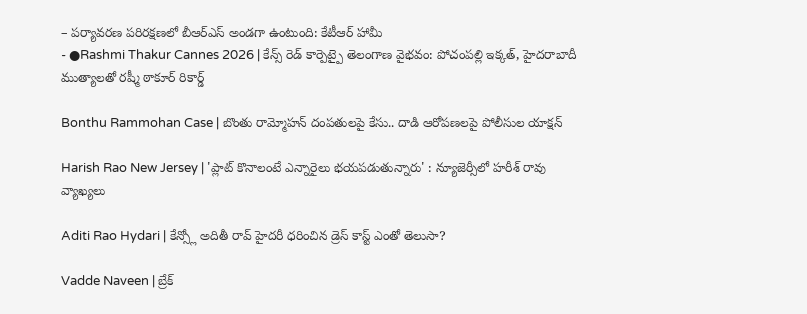– పర్యావరణ పరిరక్షణలో బీఆర్ఎస్ అండగా ఉంటుంది: కేటీఆర్ హామీ
- ●Rashmi Thakur Cannes 2026 | కేన్స్ రెడ్ కార్పెట్పై తెలంగాణ వైభవం: పోచంపల్లి ఇక్కత్, హైదరాబాదీ ముత్యాలతో రష్మీ ఠాకూర్ రికార్డ్

Bonthu Rammohan Case | బొంతు రామ్మోహన్ దంపతులపై కేసు.. దాడి ఆరోపణలపై పోలీసుల యాక్షన్

Harish Rao New Jersey | 'ప్లాట్ కొనాలంటే ఎన్నారైలు భయపడుతున్నారు' : న్యూజెర్సీలో హరీశ్ రావు వ్యాఖ్యలు

Aditi Rao Hydari | కేన్స్లో అదితీ రావ్ హైదరీ ధరించిన డ్రెస్ కాస్ట్ ఎంతో తెలుసా?

Vadde Naveen | బ్రేక్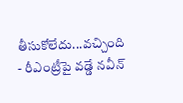తీసుకోలేదు...వచ్చింది - రీఎంట్రీపై వడ్డే నవీన్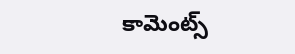కామెంట్స్